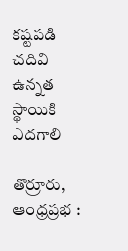కష్టపడి చదివి ఉన్నత స్థాయికి ఎదగాలి

తొర్రూరు, ఆంధ్రప్రభ :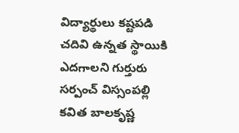విద్యార్థులు కష్టపడి చదివి ఉన్నత స్థాయికి ఎదగాలని గుర్తురు సర్పంచ్ విస్సంపల్లి కవిత బాలకృష్ణ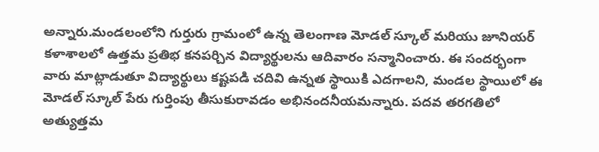అన్నారు.మండలంలోని గుర్తురు గ్రామంలో ఉన్న తెలంగాణ మోడల్ స్కూల్ మరియు జూనియర్ కళాశాలలో ఉత్తమ ప్రతిభ కనపర్చిన విద్యార్థులను ఆదివారం సన్మానించారు. ఈ సందర్భంగా వారు మాట్లాడుతూ విద్యార్థులు కష్టపడి చదివి ఉన్నత స్థాయికి ఎదగాలని, మండల స్థాయిలో ఈ మోడల్ స్కూల్ పేరు గుర్తింపు తీసుకురావడం అభినందనీయమన్నారు. పదవ తరగతిలో అత్యుత్తమ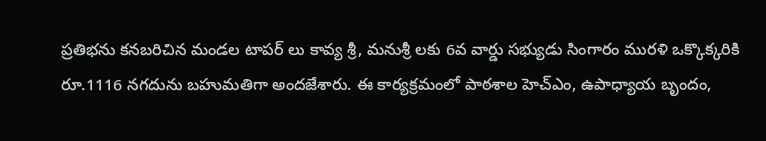ప్రతిభను కనబరిచిన మండల టాపర్ లు కావ్య శ్రీ, మనుశ్రీ లకు 6వ వార్డు సభ్యుడు సింగారం మురళి ఒక్కొక్కరికి రూ.1116 నగదును బహుమతిగా అందజేశారు. ఈ కార్యక్రమంలో పాఠశాల హెచ్ఎం, ఉపాధ్యాయ బృందం,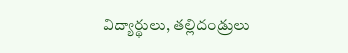విద్యార్థులు, తల్లిదండ్రులు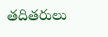తదితరులు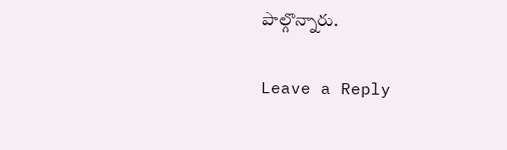పాల్గొన్నారు.

Leave a Reply